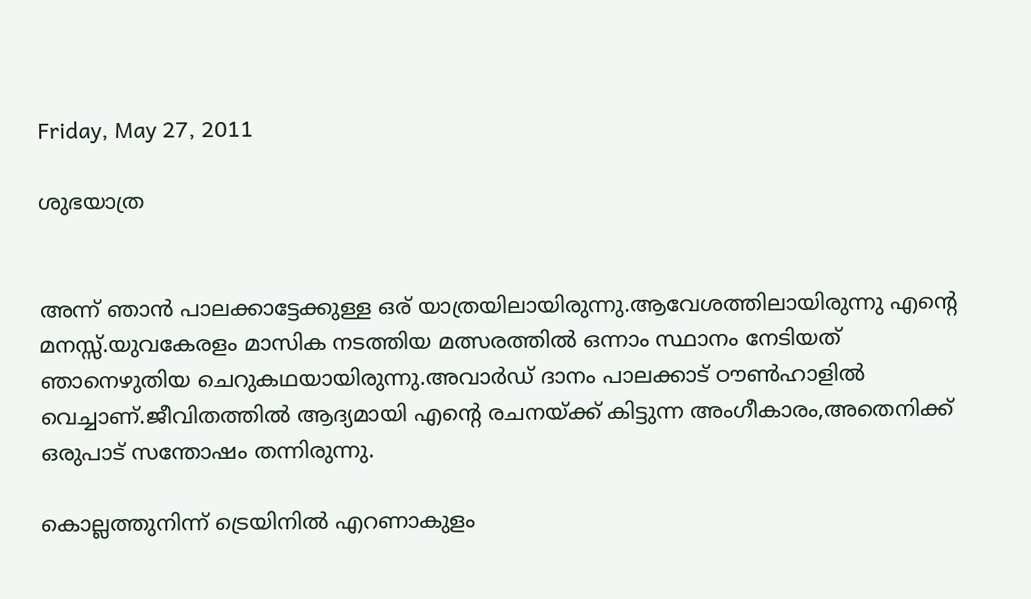Friday, May 27, 2011

ശുഭയാത്ര


അന്ന് ഞാന്‍ പാലക്കാട്ടേക്കുള്ള ഒര് യാത്രയിലായിരുന്നു.ആവേശത്തിലായിരുന്നു എന്റെ മനസ്സ്.യുവകേരളം മാസിക നടത്തിയ മത്സരത്തില്‍ ഒന്നാം സ്ഥാനം നേടിയത് ഞാനെഴുതിയ ചെറുകഥയായിരുന്നു.അവാര്‍ഡ് ദാനം പാലക്കാട് ഠൗണ്‍ഹാളില്‍ വെച്ചാണ്.ജീവിതത്തില്‍ ആദ്യമായി എന്റെ രചനയ്ക്ക് കിട്ടുന്ന അംഗീകാരം,അതെനിക്ക് ഒരുപാട് സന്തോഷം തന്നിരുന്നു.

കൊല്ലത്തുനിന്ന് ട്രെയിനില്‍ എറണാകുളം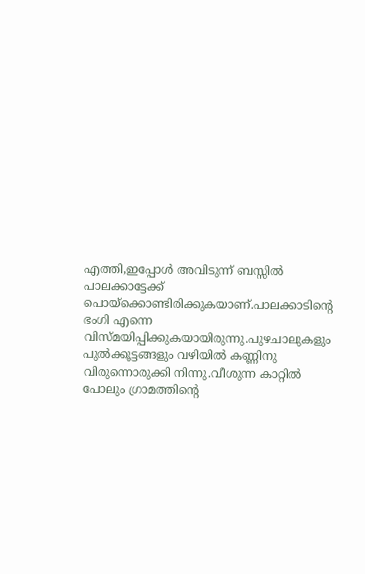എത്തി,ഇപ്പോള്‍ അവിടുന്ന് ബസ്സില്‍ പാലക്കാട്ടേക്ക് പൊയ്‌ക്കൊണ്ടിരിക്കുകയാണ്.പാലക്കാടിന്റെ ഭംഗി എന്നെ വിസ്മയിപ്പിക്കുകയായിരുന്നു.പുഴചാലുകളും പുല്‍ക്കൂട്ടങ്ങളും വഴിയില്‍ കണ്ണിനു വിരുന്നൊരുക്കി നിന്നു.വീശുന്ന കാറ്റില്‍ പോലും ഗ്രാമത്തിന്റെ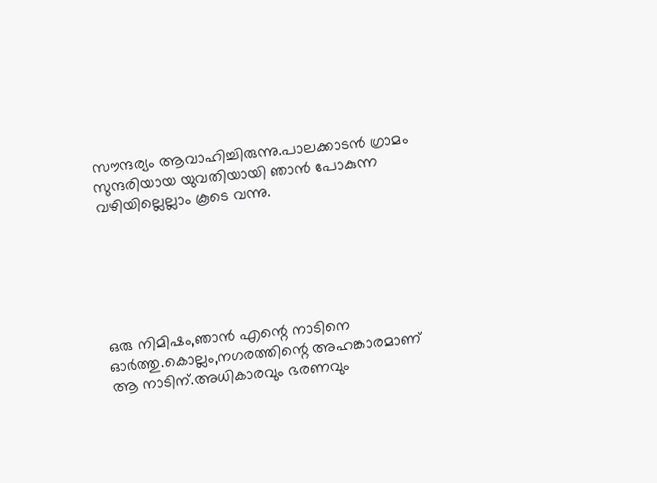സൗന്ദര്യം ആവാഹിച്ചിരുന്നു.പാലക്കാടന്‍ ഗ്രാമം സുന്ദരിയായ യുവതിയായി ഞാന്‍ പോകുന്ന വഴിയില്ലെല്ലാം കൂടെ വന്നു.






ഒരു നിമിഷം,ഞാന്‍ എന്റെ നാടിനെ ഓര്‍ത്തു.കൊല്ലം,നഗരത്തിന്റെ അഹങ്കാരമാണ് ആ നാടിന്.അധികാരവും ഭരണവും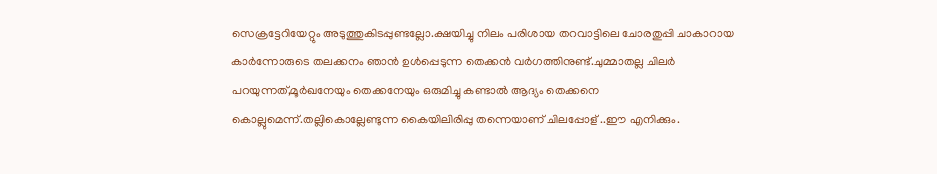സെക്രട്ടേറിയേറ്റും അടുത്തുകിടപ്പുണ്ടല്ലോ.ക്ഷയിച്ചു നിലം പരിശായ തറവാട്ടിലെ ചോരതുപ്പി ചാകാറായ കാര്‍ന്നോരുടെ തലക്കനം ഞാന്‍ ഉള്‍പ്പെടുന്ന തെക്കന്‍ വര്‍ഗത്തിനുണ്ട്.ചുമ്മാതല്ല ചിലര്‍ പറയുന്നത്,മൂര്‍ഖനേയും തെക്കനേയും ഒരുമിച്ചു കണ്ടാല്‍ ആദ്യം തെക്കനെ കൊല്ലുമെന്ന്.തല്ലികൊല്ലേണ്ടുന്ന കൈയിലിരിപ്പു തന്നെയാണ് ചിലപ്പോള് ..ഈ എനിക്കും.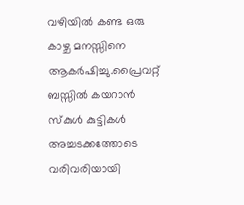വഴിയില്‍ കണ്ട ഒരു കാഴ്ച മനസ്സിനെ ആകര്‍ഷിച്ചു.പ്രൈവറ്റ് ബസ്സില്‍ കയറാന്‍ സ്‌കുള്‍ കുട്ടികള്‍ അച്ചടക്കത്തോടെ വരിവരിയായി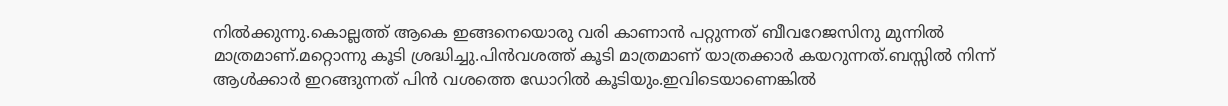നില്‍ക്കുന്നു.കൊല്ലത്ത് ആകെ ഇങ്ങനെയൊരു വരി കാണാന്‍ പറ്റുന്നത് ബീവറേജസിനു മുന്നില്‍ മാത്രമാണ്.മറ്റൊന്നു കൂടി ശ്രദ്ധിച്ചു.പിന്‍വശത്ത് കൂടി മാത്രമാണ് യാത്രക്കാര്‍ കയറുന്നത്.ബസ്സില്‍ നിന്ന് ആള്‍ക്കാര്‍ ഇറങ്ങുന്നത് പിന്‍ വശത്തെ ഡോറില്‍ കൂടിയും.ഇവിടെയാണെങ്കില്‍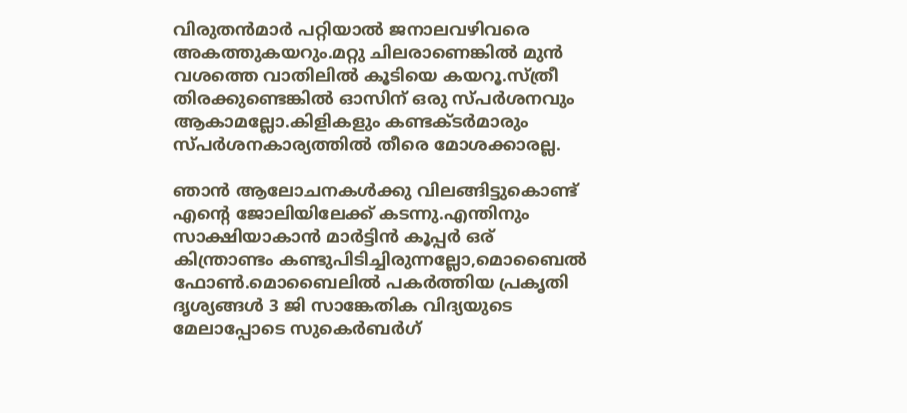വിരുതന്‍മാര്‍ പറ്റിയാല്‍ ജനാലവഴിവരെ അകത്തുകയറും.മറ്റു ചിലരാണെങ്കില്‍ മുന്‍ വശത്തെ വാതിലില്‍ കൂടിയെ കയറൂ.സ്ത്രീ തിരക്കുണ്ടെങ്കില്‍ ഓസിന് ഒരു സ്പര്‍ശനവും ആകാമല്ലോ.കിളികളും കണ്ടക്ടര്‍മാരും സ്പര്‍ശനകാര്യത്തില്‍ തീരെ മോശക്കാരല്ല.

ഞാന്‍ ആലോചനകള്‍ക്കു വിലങ്ങിട്ടുകൊണ്ട് എന്റെ ജോലിയിലേക്ക് കടന്നു.എന്തിനും സാക്ഷിയാകാന്‍ മാര്‍ട്ടിന്‍ കൂപ്പര്‍ ഒര് കിന്ത്രാണ്ടം കണ്ടുപിടിച്ചിരുന്നല്ലോ,മൊബൈല്‍ ഫോണ്‍.മൊബൈലില്‍ പകര്‍ത്തിയ പ്രകൃതി ദൃശ്യങ്ങള്‍ 3 ജി സാങ്കേതിക വിദ്യയുടെ മേലാപ്പോടെ സുകെര്‍ബര്‍ഗ്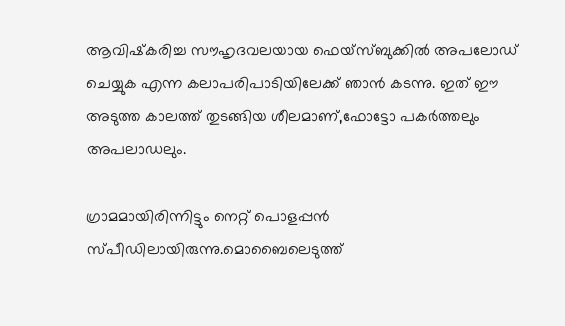ആവിഷ്‌കരിച്ച സൗഹൃദവലയായ ഫെയ്‌സ്ബുക്കില്‍ അപലോഡ് ചെയ്യുക എന്ന കലാപരിപാടിയിലേക്ക് ഞാന്‍ കടന്നു. ഇത് ഈ അടുത്ത കാലത്ത് തുടങ്ങിയ ശീലമാണ്,ഫോട്ടോ പകര്‍ത്തലും അപലാഡലും.

ഗ്രാമമായിരിന്നിട്ടും നെറ്റ് പൊളപ്പന്‍ സ്പീഡിലായിരുന്നു.മൊബൈലെടുത്ത്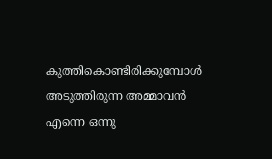കുത്തികൊണ്ടിരിക്കുമ്പോള്‍ അടുത്തിരുന്ന അമ്മാവന്‍ എന്നെ ഒന്നു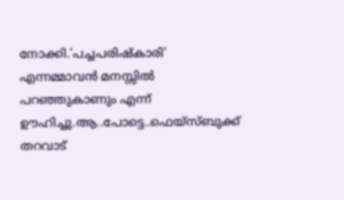നോക്കി.'പച്ചപരിഷ്‌കാരി' എന്നമ്മാവന്‍ മനസ്സില്‍ പറഞ്ഞുകാണും എന്ന് ഊഹിച്ചു.ആ..പോട്ടെ..ഫെയ്‌സ്ബുക്ക് തറവാട്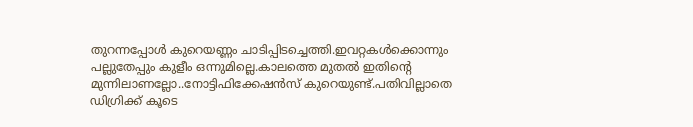തുറന്നപ്പോള്‍ കുറെയണ്ണം ചാടിപ്പിടച്ചെത്തി.ഇവറ്റകള്‍ക്കൊന്നും പല്ലുതേപ്പും കുളീം ഒന്നുമില്ലെ.കാലത്തെ മുതല്‍ ഇതിന്റെ മുന്നിലാണല്ലോ..നോട്ടിഫിക്കേഷന്‍സ് കുറെയുണ്ട്.പതിവില്ലാതെ ഡിഗ്രിക്ക് കൂടെ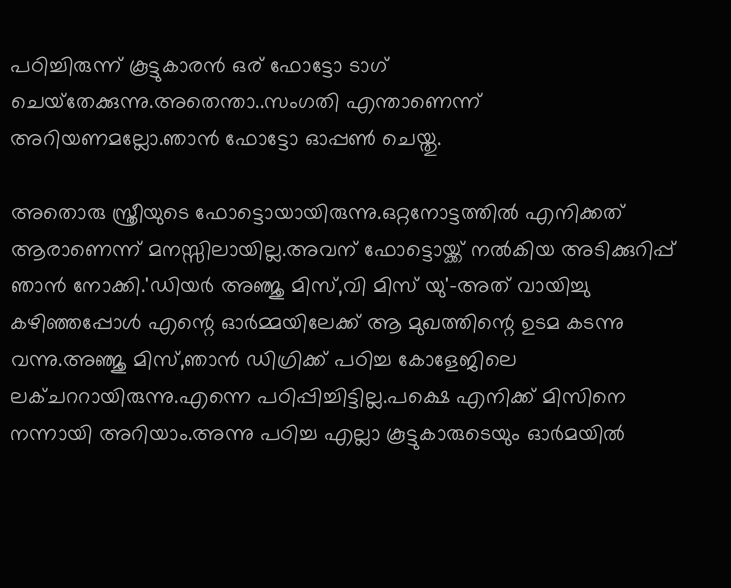പഠിച്ചിരുന്ന് കൂട്ടുകാരന്‍ ഒര് ഫോട്ടോ ടാഗ് ചെയ്‌തേക്കുന്നു.അതെന്താ..സംഗതി എന്താണെന്ന് അറിയണമല്ലോ.ഞാന്‍ ഫോട്ടോ ഓപ്പണ്‍ ചെയ്തു.

അതൊരു സ്ത്രീയുടെ ഫോട്ടൊയായിരുന്നു.ഒറ്റനോട്ടത്തില്‍ എനിക്കത് ആരാണെന്ന് മനസ്സിലായില്ല.അവന് ഫോട്ടൊയ്ക്ക് നല്‍കിയ അടിക്കുറിപ്പ് ഞാന്‍ നോക്കി.'ഡിയര്‍ അഞ്ജു മിസ്,വി മിസ് യു'-അത് വായിച്ചു കഴിഞ്ഞപ്പോള്‍ എന്റെ ഓര്‍മ്മയിലേക്ക് ആ മുഖത്തിന്റെ ഉടമ കടന്നു വന്നു.അഞ്ജു മിസ്,ഞാന്‍ ഡിഗ്രിക്ക് പഠിച്ച കോളേജിലെ ലക്ചററായിരുന്നു.എന്നെ പഠിപ്പിച്ചിട്ടില്ല.പക്ഷെ എനിക്ക് മിസിനെ നന്നായി അറിയാം.അന്നു പഠിച്ച എല്ലാ കൂട്ടുകാരുടെയും ഓര്‍മയില്‍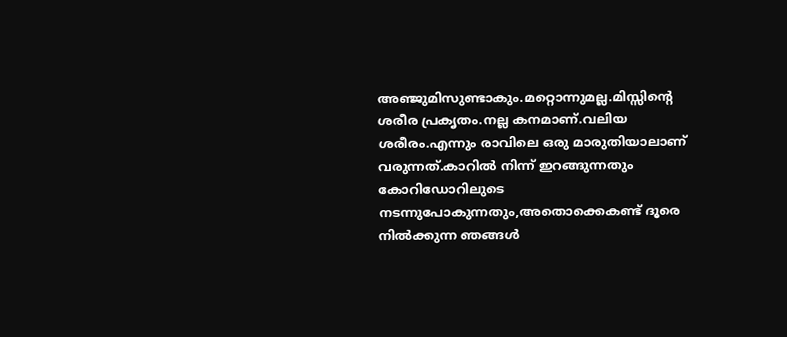അഞ്ജുമിസുണ്ടാകും.മറ്റൊന്നുമല്ല.മിസ്സിന്റെ ശരീര പ്രകൃതം.നല്ല കനമാണ്.വലിയ ശരീരം.എന്നും രാവിലെ ഒരു മാരുതിയാലാണ് വരുന്നത്.കാറില്‍ നിന്ന് ഇറങ്ങുന്നതും കോറിഡോറിലുടെ നടന്നുപോകുന്നതും,അതൊക്കെകണ്ട് ദൂരെ നില്‍ക്കുന്ന ഞങ്ങള്‍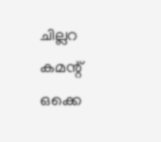ചില്ലറ കമന്റ് ഒക്കെ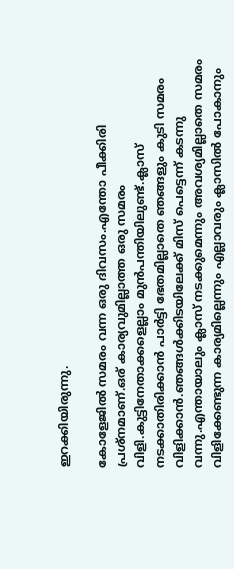ഇറക്കിയിരുന്നു.

കോളേജില്‍ സമരം വന്ന ഒരു ദിവസം.എന്തോ പീക്കിരി പ്രശ്‌നമാണ്.ഒര് കാര്യവുമില്ലാത്ത ഒരു സമരം വിളി.കുട്ടിനേതാക്കളെല്ലാം മുന്‍പന്തിയിലുണ്ട്.ക്ലാസ് നടക്കാതിരിക്കാന്‍ പാര്‍ട്ടി ഭേതമില്ലാതെ ഞങ്ങളും കുടി സമരം വിളിക്കാന്‍.ഞങ്ങള്‍ക്കിടയിലേക്ക് മിസ് പെട്ടെന്ന് കടന്നു വന്നു.എന്തായാലും ക്ലാസ് നടക്കുമെന്നും അവശ്യമില്ലാതെ സമരം വിളിക്കേണ്ടുന്ന കാര്യമില്ലെന്നും എല്ലാവരും ക്ലാസില്‍ പോകാനും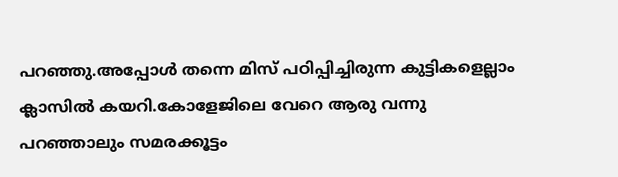പറഞ്ഞു.അപ്പോള്‍ തന്നെ മിസ് പഠിപ്പിച്ചിരുന്ന കുട്ടികളെല്ലാം ക്ലാസില്‍ കയറി.കോളേജിലെ വേറെ ആരു വന്നു പറഞ്ഞാലും സമരക്കൂട്ടം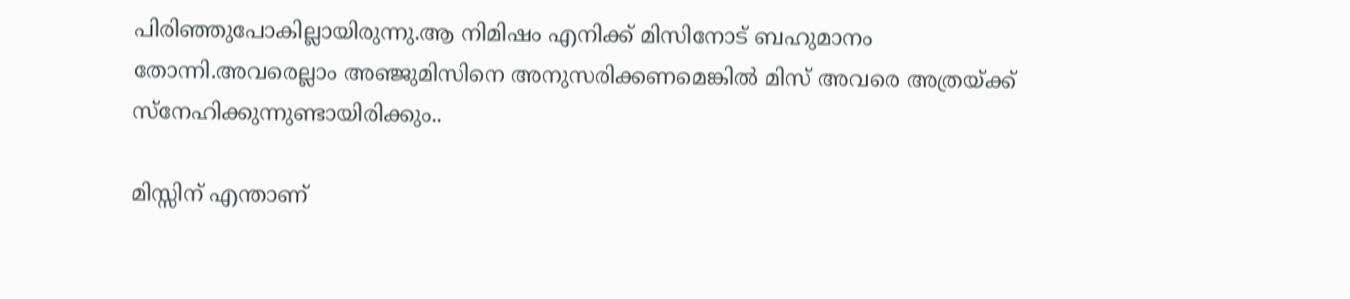പിരിഞ്ഞുപോകില്ലായിരുന്നു.ആ നിമിഷം എനിക്ക് മിസിനോട് ബഹുമാനം തോന്നി.അവരെല്ലാം അഞ്ജുമിസിനെ അനുസരിക്കണമെങ്കില്‍ മിസ് അവരെ അത്രയ്ക്ക് സ്‌നേഹിക്കുന്നുണ്ടായിരിക്കും..

മിസ്സിന് എന്താണ്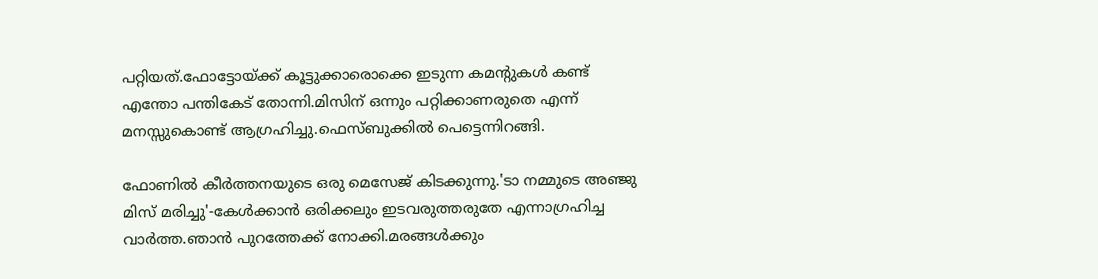പറ്റിയത്.ഫോട്ടോയ്ക്ക് കൂട്ടുക്കാരൊക്കെ ഇടുന്ന കമന്റുകള്‍ കണ്ട് എന്തോ പന്തികേട് തോന്നി.മിസിന് ഒന്നും പറ്റിക്കാണരുതെ എന്ന് മനസ്സുകൊണ്ട് ആഗ്രഹിച്ചു.ഫെസ്ബുക്കില്‍ പെട്ടെന്നിറങ്ങി.

ഫോണില്‍ കീര്‍ത്തനയുടെ ഒരു മെസേജ് കിടക്കുന്നു.'ടാ നമ്മുടെ അഞ്ജു മിസ് മരിച്ചു'-കേള്‍ക്കാന്‍ ഒരിക്കലും ഇടവരുത്തരുതേ എന്നാഗ്രഹിച്ച വാര്‍ത്ത.ഞാന്‍ പുറത്തേക്ക് നോക്കി.മരങ്ങള്‍ക്കും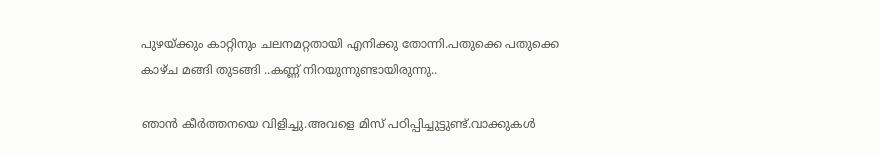പുഴയ്ക്കും കാറ്റിനും ചലനമറ്റതായി എനിക്കു തോന്നി.പതുക്കെ പതുക്കെ കാഴ്ച മങ്ങി തുടങ്ങി ..കണ്ണ് നിറയുന്നുണ്ടായിരുന്നു..

ഞാന്‍ കീര്‍ത്തനയെ വിളിച്ചു.അവളെ മിസ് പഠിപ്പിച്ചുട്ടുണ്ട്.വാക്കുകള്‍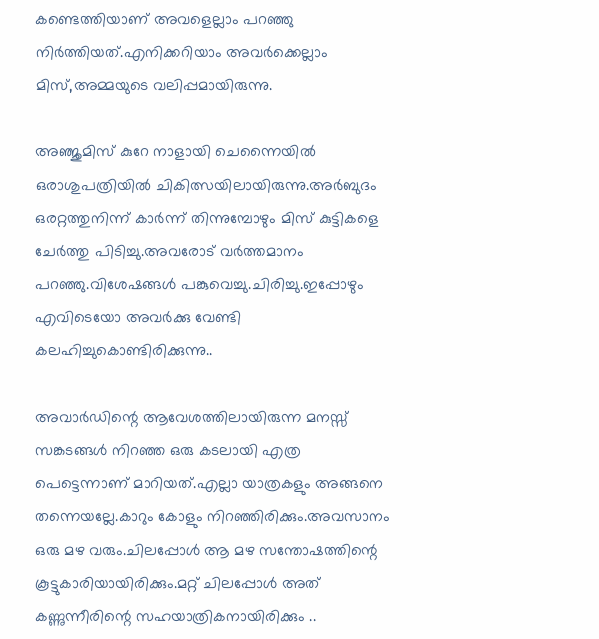കണ്ടെത്തിയാണ് അവളെല്ലാം പറഞ്ഞു നിര്‍ത്തിയത്.എനിക്കറിയാം അവര്‍ക്കെല്ലാം മിസ്,അമ്മയുടെ വലിപ്പമായിരുന്നു.

അഞ്ജുമിസ് കുറേ നാളായി ചെന്നൈയില്‍ ഒരാശുപത്രിയില്‍ ചികിത്സയിലായിരുന്നു.അര്‍ബുദം ഒരറ്റത്തുനിന്ന് കാര്‍ന്ന് തിന്നുമ്പോഴും മിസ് കുട്ടികളെ ചേര്‍ത്തു പിടിച്ചു.അവരോട് വര്‍ത്തമാനം പറഞ്ഞു.വിശേഷങ്ങള്‍ പങ്കുവെച്ചു.ചിരിച്ചു.ഇപ്പോഴും എവിടെയോ അവര്‍ക്കു വേണ്ടി കലഹിച്ചുകൊണ്ടിരിക്കുന്നു..

അവാര്‍ഡിന്റെ ആവേശത്തിലായിരുന്ന മനസ്സ് സങ്കടങ്ങള്‍ നിറഞ്ഞ ഒരു കടലായി എത്ര പെട്ടെന്നാണ് മാറിയത്.എല്ലാ യാത്രകളും അങ്ങനെ തന്നെയല്ലേ.കാറും കോളും നിറഞ്ഞിരിക്കും.അവസാനം ഒരു മഴ വരും.ചിലപ്പോള്‍ ആ മഴ സന്തോഷത്തിന്റെ കൂട്ടുകാരിയായിരിക്കും.മറ്റ് ചിലപ്പോള്‍ അത് കണ്ണുന്നീരിന്റെ സഹയാത്രികനായിരിക്കും ..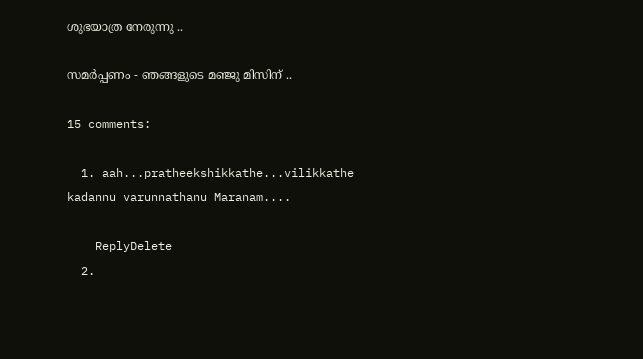ശുഭയാത്ര നേരുന്നു ..

സമര്‍പ്പണം - ഞങ്ങളുടെ മഞ്ജു മിസിന് ..

15 comments:

  1. aah...pratheekshikkathe...vilikkathe kadannu varunnathanu Maranam....

    ReplyDelete
  2.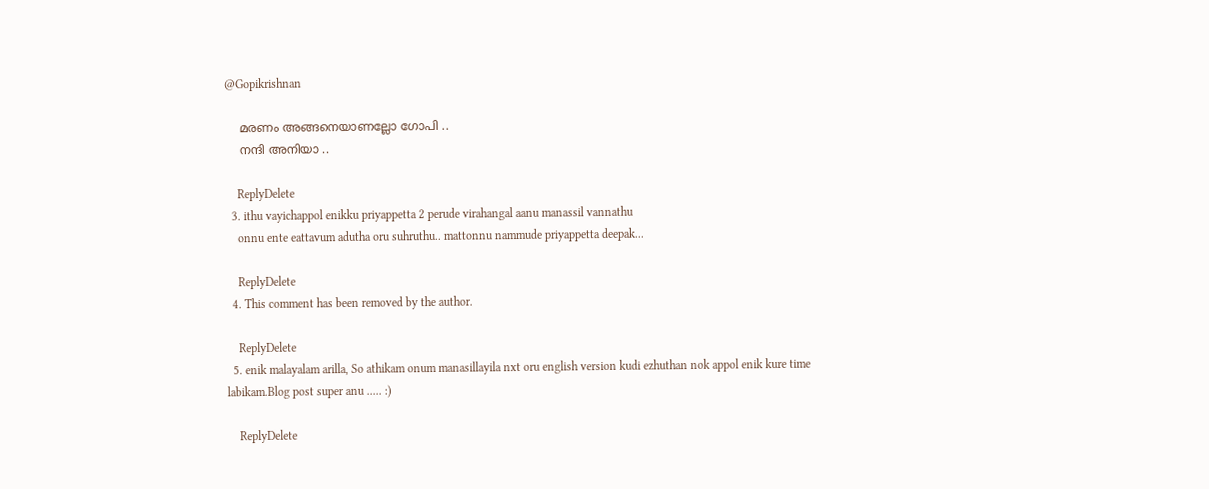@Gopikrishnan

    മരണം അങ്ങനെയാണല്ലോ ഗോപി ..
    നന്ദി അനിയാ ..

    ReplyDelete
  3. ithu vayichappol enikku priyappetta 2 perude virahangal aanu manassil vannathu
    onnu ente eattavum adutha oru suhruthu.. mattonnu nammude priyappetta deepak...

    ReplyDelete
  4. This comment has been removed by the author.

    ReplyDelete
  5. enik malayalam arilla, So athikam onum manasillayila nxt oru english version kudi ezhuthan nok appol enik kure time labikam.Blog post super anu ..... :)

    ReplyDelete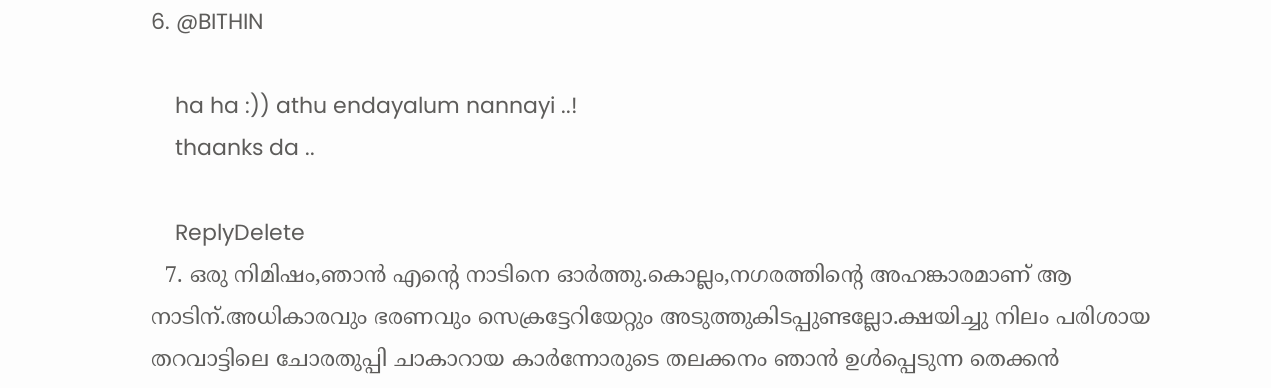6. @BITHIN

    ha ha :)) athu endayalum nannayi ..!
    thaanks da ..

    ReplyDelete
  7. ഒരു നിമിഷം,ഞാന്‍ എന്റെ നാടിനെ ഓര്‍ത്തു.കൊല്ലം,നഗരത്തിന്റെ അഹങ്കാരമാണ് ആ നാടിന്.അധികാരവും ഭരണവും സെക്രട്ടേറിയേറ്റും അടുത്തുകിടപ്പുണ്ടല്ലോ.ക്ഷയിച്ചു നിലം പരിശായ തറവാട്ടിലെ ചോരതുപ്പി ചാകാറായ കാര്‍ന്നോരുടെ തലക്കനം ഞാന്‍ ഉള്‍പ്പെടുന്ന തെക്കന്‍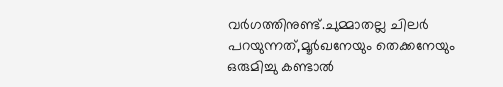വര്‍ഗത്തിനുണ്ട്.ചുമ്മാതല്ല ചിലര്‍ പറയുന്നത്,മൂര്‍ഖനേയും തെക്കനേയും ഒരുമിച്ചു കണ്ടാല്‍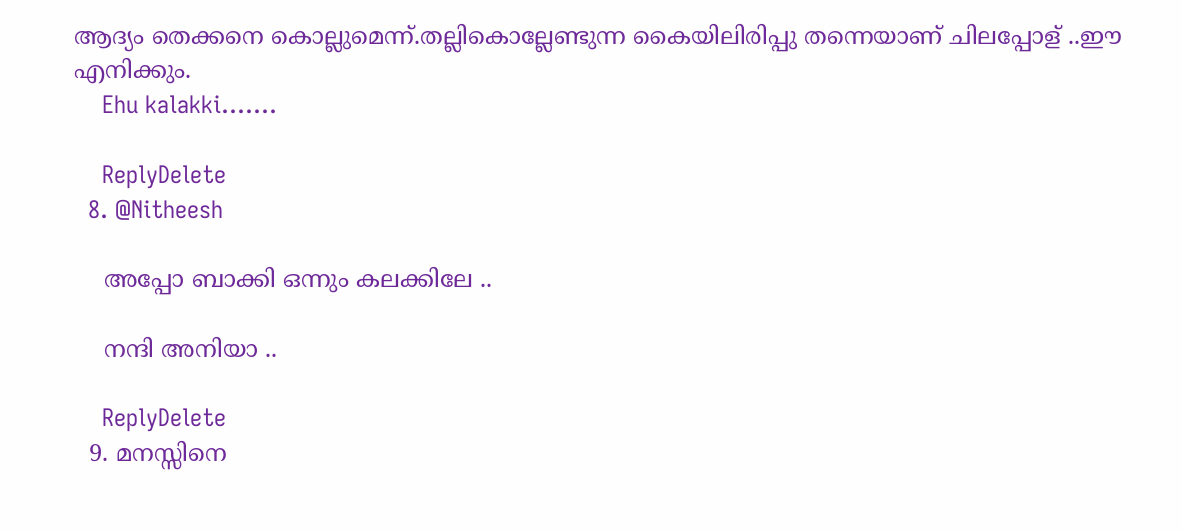ആദ്യം തെക്കനെ കൊല്ലുമെന്ന്.തല്ലികൊല്ലേണ്ടുന്ന കൈയിലിരിപ്പു തന്നെയാണ് ചിലപ്പോള് ..ഈ എനിക്കും.
    Ehu kalakki.......

    ReplyDelete
  8. @Nitheesh

    അപ്പോ ബാക്കി ഒന്നും കലക്കിലേ ..

    നന്ദി അനിയാ ..

    ReplyDelete
  9. മനസ്സിനെ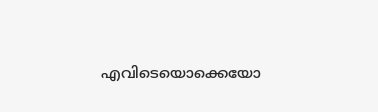എവിടെയൊക്കെയോ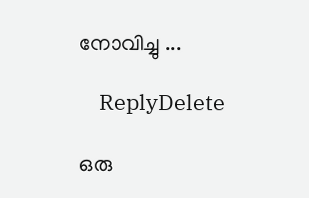നോവിച്ചു ...

    ReplyDelete

ഒരു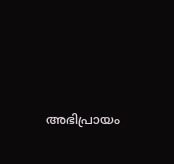അഭിപ്രായം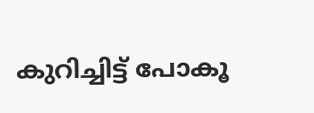കുറിച്ചിട്ട് പോകൂ